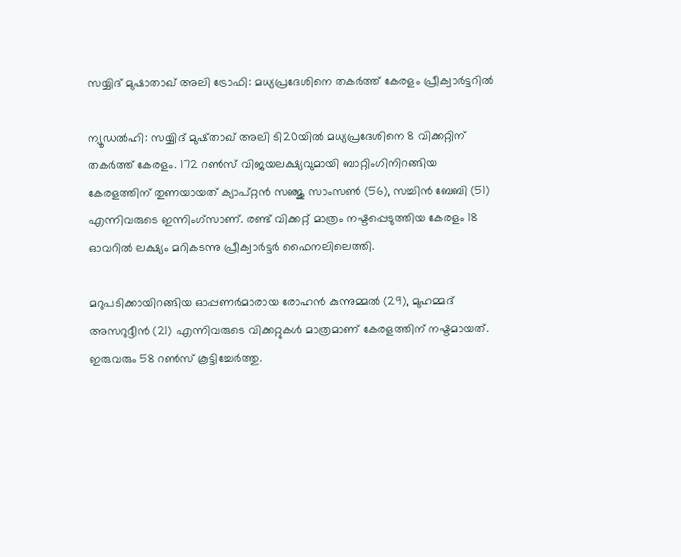സയ്യിദ് മുഷാതാഖ് അലി ട്രോഫി: മധ്യപ്രദേശിനെ തകര്‍ത്ത് കേരളം പ്രീക്വാര്‍ട്ടറില്‍

ന്യൂഡല്‍ഹി: സയ്യിദ് മുഷ്താഖ് അലി ടി20യില്‍ മധ്യപ്രദേശിനെ 8 വിക്കറ്റിന് തകര്‍ത്ത് കേരളം. 172 റണ്‍സ് വിജയലക്ഷ്യവുമായി ബാറ്റിംഗിനിറങ്ങിയ കേരളത്തിന് തുണയായത്‌ ക്യാപ്റ്റന്‍ സഞ്ജു സാംസണ്‍ (56), സച്ചിന്‍ ബേബി (51) എന്നിവരുടെ ഇന്നിംഗ്സാണ്. രണ്ട് വിക്കറ്റ് മാത്രം നഷ്ടപ്പെടുത്തിയ കേരളം 18 ഓവറില്‍ ലക്ഷ്യം മറികടന്നു പ്രീക്വാര്‍ട്ടര്‍ ഫൈനലിലെത്തി.

മറുപടിക്കായിറങ്ങിയ ഓപ്പണര്‍മാരായ രോഹന്‍ കുന്നുമ്മല്‍ (29), മുഹമ്മദ് അസറുദ്ദീന്‍ (21) എന്നിവരുടെ വിക്കറ്റുകള്‍ മാത്രമാണ് കേരളത്തിന് നഷ്ടമായത്. ഇരുവരും 58 റണ്‍സ് കൂട്ടിച്ചേര്‍ത്തു.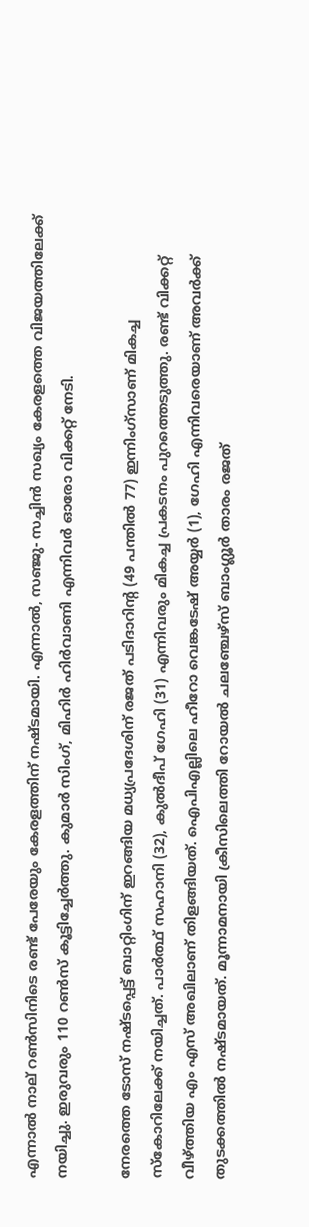എന്നാല്‍ നാല് റണ്‍സിനിടെ രണ്ട് പേരേയും കേരളത്തിന് നഷ്ടമായി. എന്നാല്‍, സഞ്ജു- സച്ചിന്‍ സഖ്യം കേരളത്തെ വിജയത്തിലേക്ക് നയിച്ചു. ഇരുവരും 110 റണ്‍സ് കൂട്ടിച്ചേര്‍ത്തു. കുമാര്‍ സിംഗ്, മിഹിര്‍ ഹിര്‍വാണി എന്നിവര്‍ ഓരോ വിക്കറ്റ് നേടി.

നേരത്തെ ടോസ് നഷ്ടപ്പെട്ട് ബാറ്റിംഗിന് ഇറങ്ങിയ മധ്യപ്രദേശിന് രജത് പടിദാറിന്റ (49 പന്തില്‍ 77) ഇന്നിംഗ്സാണ് മികച്ച സ്‌കോറിലേക്ക് നയിച്ചത്. പാര്‍ത്ഥ് സഹാനി (32), കുല്‍ദീപ് ഗേഹി (31) എന്നിവരും മികച്ച പ്രകടനം പുറത്തെടുത്തു. രണ്ട് വിക്കറ്റ് വീഴ്ത്തിയ എം എസ് അഖിലാണ് തിളങ്ങിയത്. ഐപിഎല്ലിലെ ഹീറോ വെങ്കടേഷ് അയ്യര്‍ (1), ഗേഹി എന്നിവരെയാണ് അവര്‍ക്ക് തുടക്കത്തില്‍ നഷ്ടമായത്. മൂന്നാമനായി ക്രീസിലെത്തി റോയല്‍ ചലഞ്ചേഴ്സ് ബാംഗ്ലൂര്‍ താരം രജത്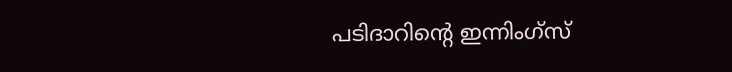പടിദാറിന്റെ ഇന്നിംഗ്സ്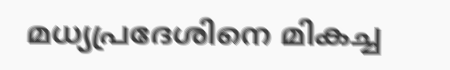മധ്യപ്രദേശിനെ മികച്ച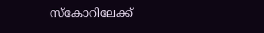സ്‌കോറിലേക്ക്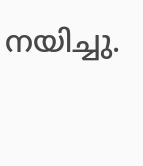നയിച്ചു.